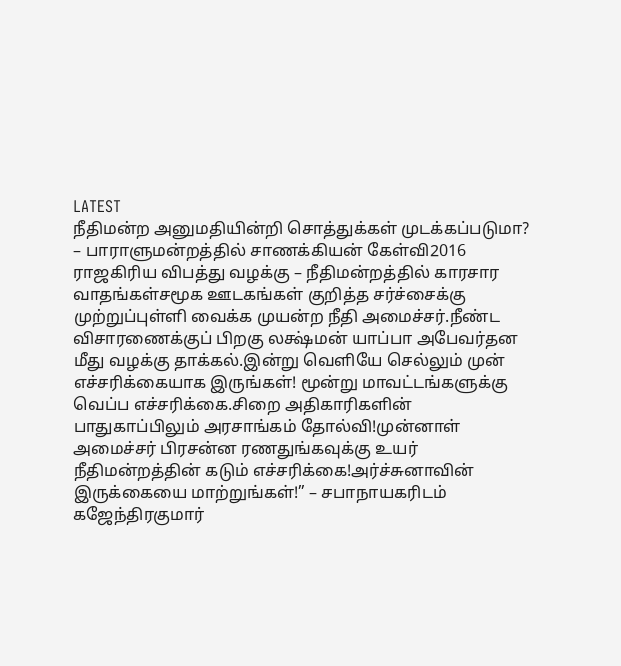LATEST
நீதிமன்ற அனுமதியின்றி சொத்துக்கள் முடக்கப்படுமா? – பாராளுமன்றத்தில் சாணக்கியன் கேள்வி2016 ராஜகிரிய விபத்து வழக்கு – நீதிமன்றத்தில் காரசார வாதங்கள்சமூக ஊடகங்கள் குறித்த சர்ச்சைக்கு முற்றுப்புள்ளி வைக்க முயன்ற நீதி அமைச்சர்.நீண்ட விசாரணைக்குப் பிறகு லக்ஷ்மன் யாப்பா அபேவர்தன மீது வழக்கு தாக்கல்.இன்று வெளியே செல்லும் முன் எச்சரிக்கையாக இருங்கள்! மூன்று மாவட்டங்களுக்கு வெப்ப எச்சரிக்கை.சிறை அதிகாரிகளின் பாதுகாப்பிலும் அரசாங்கம் தோல்வி!முன்னாள் அமைச்சர் பிரசன்ன ரணதுங்கவுக்கு உயர் நீதிமன்றத்தின் கடும் எச்சரிக்கை!அர்ச்சுனாவின் இருக்கையை மாற்றுங்கள்!” – சபாநாயகரிடம் கஜேந்திரகுமார்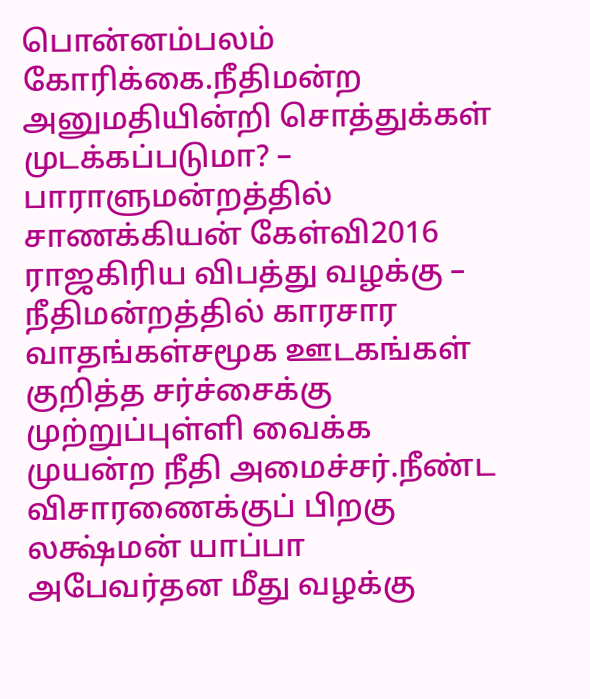பொன்னம்பலம் கோரிக்கை.நீதிமன்ற அனுமதியின்றி சொத்துக்கள் முடக்கப்படுமா? – பாராளுமன்றத்தில் சாணக்கியன் கேள்வி2016 ராஜகிரிய விபத்து வழக்கு – நீதிமன்றத்தில் காரசார வாதங்கள்சமூக ஊடகங்கள் குறித்த சர்ச்சைக்கு முற்றுப்புள்ளி வைக்க முயன்ற நீதி அமைச்சர்.நீண்ட விசாரணைக்குப் பிறகு லக்ஷ்மன் யாப்பா அபேவர்தன மீது வழக்கு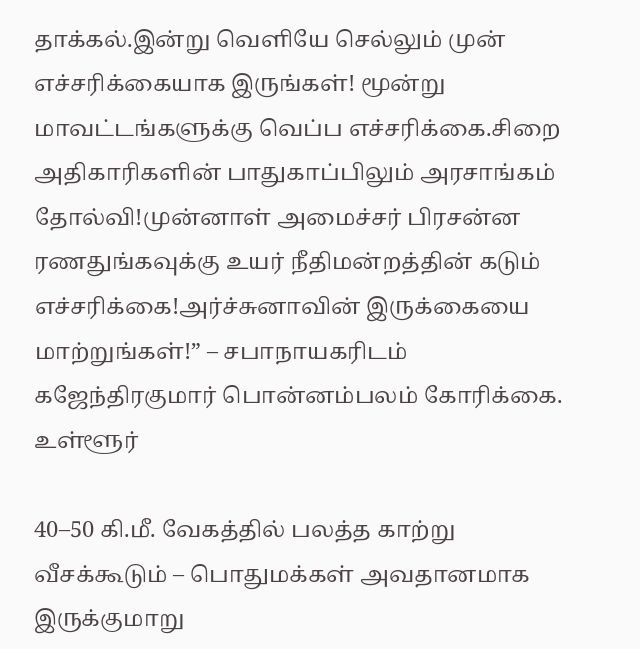தாக்கல்.இன்று வெளியே செல்லும் முன் எச்சரிக்கையாக இருங்கள்! மூன்று மாவட்டங்களுக்கு வெப்ப எச்சரிக்கை.சிறை அதிகாரிகளின் பாதுகாப்பிலும் அரசாங்கம் தோல்வி!முன்னாள் அமைச்சர் பிரசன்ன ரணதுங்கவுக்கு உயர் நீதிமன்றத்தின் கடும் எச்சரிக்கை!அர்ச்சுனாவின் இருக்கையை மாற்றுங்கள்!” – சபாநாயகரிடம் கஜேந்திரகுமார் பொன்னம்பலம் கோரிக்கை.
உள்ளூர்

40–50 கி.மீ. வேகத்தில் பலத்த காற்று வீசக்கூடும் – பொதுமக்கள் அவதானமாக இருக்குமாறு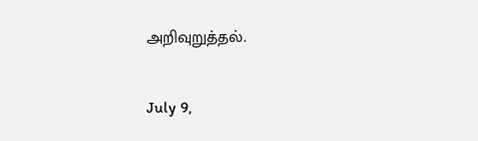அறிவுறுத்தல்.

July 9,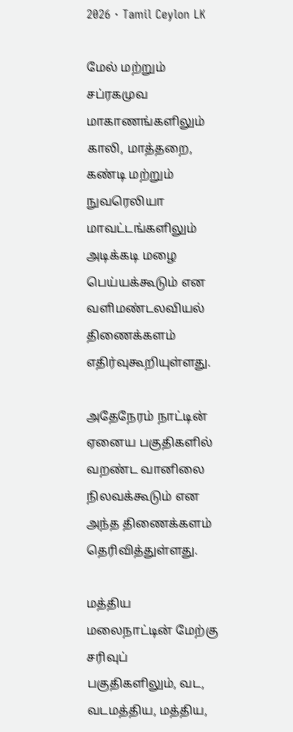2026 · Tamil Ceylon LK

மேல் மற்றும் சப்ரகமுவ மாகாணங்களிலும் காலி, மாத்தறை, கண்டி மற்றும் நுவரெலியா மாவட்டங்களிலும் அடிக்கடி மழை பெய்யக்கூடும் என வளிமண்டலவியல் திணைக்களம் எதிர்வுகூறியுள்ளது.

அதேநேரம் நாட்டின் ஏனைய பகுதிகளில் வறண்ட வானிலை நிலவக்கூடும் என அந்த திணைக்களம் தெரிவித்துள்ளது.

மத்திய மலைநாட்டின் மேற்கு சரிவுப் பகுதிகளிலும், வட, வடமத்திய, மத்திய,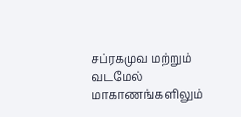சப்ரகமுவ மற்றும் வடமேல் மாகாணங்களிலும்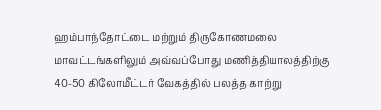ஹம்பாந்தோட்டை மற்றும் திருகோணமலை மாவட்டங்களிலும் அவ்வப்போது மணித்தியாலத்திற்கு 40-50 கிலோமீட்டர் வேகத்தில் பலத்த காற்று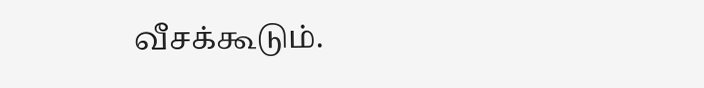வீசக்கூடும்.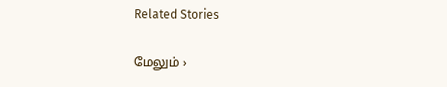Related Stories

மேலும் ›